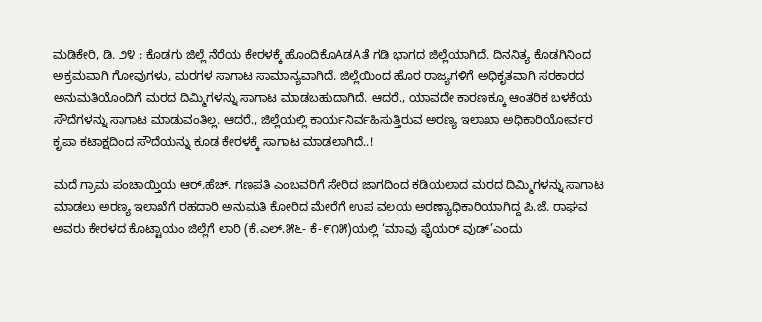ಮಡಿಕೇರಿ, ಡಿ. ೨೪ : ಕೊಡಗು ಜಿಲ್ಲೆ ನೆರೆಯ ಕೇರಳಕ್ಕೆ ಹೊಂದಿಕೊAಡAತೆ ಗಡಿ ಭಾಗದ ಜಿಲ್ಲೆಯಾಗಿದೆ. ದಿನನಿತ್ಯ ಕೊಡಗಿನಿಂದ ಅಕ್ರಮವಾಗಿ ಗೋವುಗಳು, ಮರಗಳ ಸಾಗಾಟ ಸಾಮಾನ್ಯವಾಗಿದೆ. ಜಿಲ್ಲೆಯಿಂದ ಹೊರ ರಾಜ್ಯಗಳಿಗೆ ಅಧಿಕೃತವಾಗಿ ಸರಕಾರದ ಅನುಮತಿಯೊಂದಿಗೆ ಮರದ ದಿಮ್ಮಿಗಳನ್ನು ಸಾಗಾಟ ಮಾಡಬಹುದಾಗಿದೆ. ಆದರೆ., ಯಾವದೇ ಕಾರಣಕ್ಕೂ ಆಂತರಿಕ ಬಳಕೆಯ ಸೌದೆಗಳನ್ನು ಸಾಗಾಟ ಮಾಡುವಂತಿಲ್ಲ. ಆದರೆ., ಜಿಲ್ಲೆಯಲ್ಲಿ ಕಾರ್ಯನಿರ್ವಹಿಸುತ್ತಿರುವ ಅರಣ್ಯ ಇಲಾಖಾ ಅಧಿಕಾರಿಯೋರ್ವರ ಕೃಪಾ ಕಟಾಕ್ಷದಿಂದ ಸೌದೆಯನ್ನು ಕೂಡ ಕೇರಳಕ್ಕೆ ಸಾಗಾಟ ಮಾಡಲಾಗಿದೆ..!

ಮದೆ ಗ್ರಾಮ ಪಂಚಾಯ್ತಿಯ ಆರ್.ಹೆಚ್. ಗಣಪತಿ ಎಂಬವರಿಗೆ ಸೇರಿದ ಜಾಗದಿಂದ ಕಡಿಯಲಾದ ಮರದ ದಿಮ್ಮಿಗಳನ್ನು ಸಾಗಾಟ ಮಾಡಲು ಅರಣ್ಯ ಇಲಾಖೆಗೆ ರಹದಾರಿ ಅನುಮತಿ ಕೋರಿದ ಮೇರೆಗೆ ಉಪ ವಲಯ ಅರಣ್ಯಾಧಿಕಾರಿಯಾಗಿದ್ದ ಪಿ.ಜೆ. ರಾಘವ ಅವರು ಕೇರಳದ ಕೊಟ್ಟಾಯಂ ಜಿಲ್ಲೆಗೆ ಲಾರಿ (ಕೆ.ಎಲ್.೫೬- ಕೆ-೯೧೫)ಯಲ್ಲಿ ‘ಮಾವು ಫೈಯರ್ ವುಡ್’ಎಂದು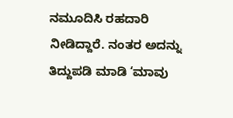ನಮೂದಿಸಿ ರಹದಾರಿ ನೀಡಿದ್ದಾರೆ. ನಂತರ ಅದನ್ನು ತಿದ್ದುಪಡಿ ಮಾಡಿ ‘ಮಾವು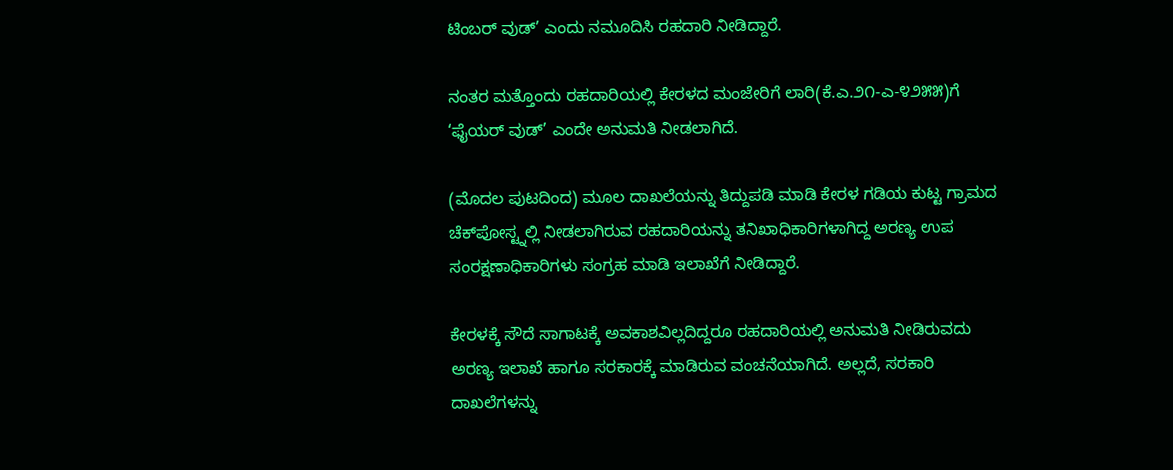ಟಿಂಬರ್ ವುಡ್’ ಎಂದು ನಮೂದಿಸಿ ರಹದಾರಿ ನೀಡಿದ್ದಾರೆ.

ನಂತರ ಮತ್ತೊಂದು ರಹದಾರಿಯಲ್ಲಿ ಕೇರಳದ ಮಂಜೇರಿಗೆ ಲಾರಿ(ಕೆ.ಎ.೨೧-ಎ-೪೨೫೫)ಗೆ ‘ಫೈಯರ್ ವುಡ್’ ಎಂದೇ ಅನುಮತಿ ನೀಡಲಾಗಿದೆ.

(ಮೊದಲ ಪುಟದಿಂದ) ಮೂಲ ದಾಖಲೆಯನ್ನು ತಿದ್ದುಪಡಿ ಮಾಡಿ ಕೇರಳ ಗಡಿಯ ಕುಟ್ಟ ಗ್ರಾಮದ ಚೆಕ್‌ಪೋಸ್ಟ್ನಲ್ಲಿ ನೀಡಲಾಗಿರುವ ರಹದಾರಿಯನ್ನು ತನಿಖಾಧಿಕಾರಿಗಳಾಗಿದ್ದ ಅರಣ್ಯ ಉಪ ಸಂರಕ್ಷಣಾಧಿಕಾರಿಗಳು ಸಂಗ್ರಹ ಮಾಡಿ ಇಲಾಖೆಗೆ ನೀಡಿದ್ದಾರೆ.

ಕೇರಳಕ್ಕೆ ಸೌದೆ ಸಾಗಾಟಕ್ಕೆ ಅವಕಾಶವಿಲ್ಲದಿದ್ದರೂ ರಹದಾರಿಯಲ್ಲಿ ಅನುಮತಿ ನೀಡಿರುವದು ಅರಣ್ಯ ಇಲಾಖೆ ಹಾಗೂ ಸರಕಾರಕ್ಕೆ ಮಾಡಿರುವ ವಂಚನೆಯಾಗಿದೆ. ಅಲ್ಲದೆ, ಸರಕಾರಿ ದಾಖಲೆಗಳನ್ನು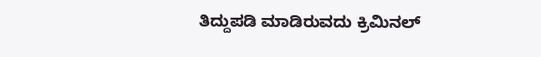ತಿದ್ದುಪಡಿ ಮಾಡಿರುವದು ಕ್ರಿಮಿನಲ್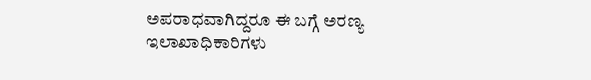ಅಪರಾಧವಾಗಿದ್ದರೂ ಈ ಬಗ್ಗೆ ಅರಣ್ಯ ಇಲಾಖಾಧಿಕಾರಿಗಳು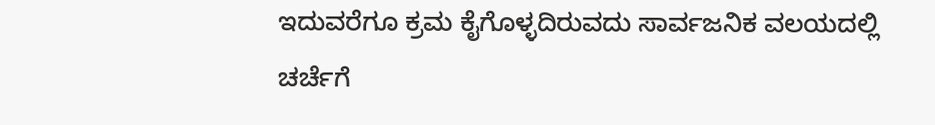ಇದುವರೆಗೂ ಕ್ರಮ ಕೈಗೊಳ್ಳದಿರುವದು ಸಾರ್ವಜನಿಕ ವಲಯದಲ್ಲಿ ಚರ್ಚೆಗೆ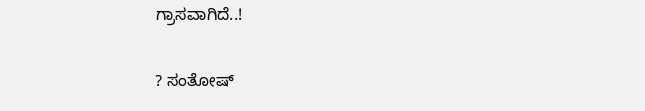ಗ್ರಾಸವಾಗಿದೆ..!

? ಸಂತೋಷ್